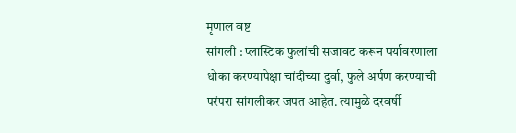मृणाल वष्ट
सांगली : प्लास्टिक फुलांची सजावट करून पर्यावरणाला धोका करण्यापेक्षा चांदीच्या दुर्वा, फुले अर्पण करण्याची परंपरा सांगलीकर जपत आहेत. त्यामुळे दरवर्षी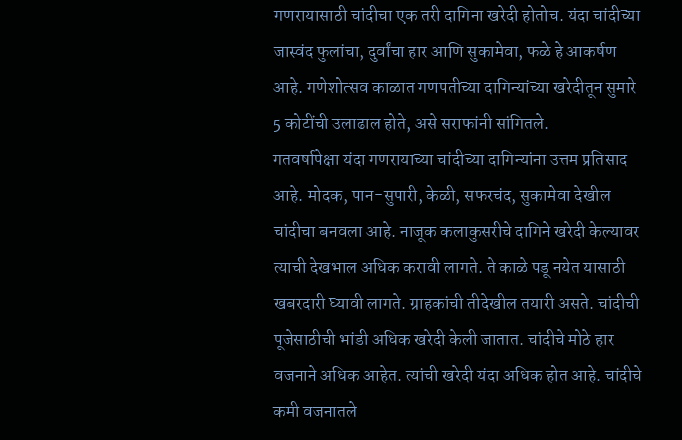गणरायासाठी चांदीचा एक तरी दागिना खरेदी होतोच. यंदा चांदीच्या जास्वंद फुलांचा, दुर्वांचा हार आणि सुकामेवा, फळे हे आकर्षण आहे. गणेशोत्सव काळात गणपतीच्या दागिन्यांच्या खरेदीतून सुमारे 5 कोटींची उलाढाल होते, असे सराफांनी सांगितले.
गतवर्षापेक्षा यंदा गणरायाच्या चांदीच्या दागिन्यांना उत्तम प्रतिसाद आहे. मोदक, पान-सुपारी, केळी, सफरचंद, सुकामेवा देखील चांदीचा बनवला आहे. नाजूक कलाकुसरीचे दागिने खरेदी केल्यावर त्याची देखभाल अधिक करावी लागते. ते काळे पडू नयेत यासाठी खबरदारी घ्यावी लागते. ग्राहकांची तीदेखील तयारी असते. चांदीची पूजेसाठीची भांडी अधिक खरेदी केली जातात. चांदीचे मोठे हार वजनाने अधिक आहेत. त्यांची खरेदी यंदा अधिक होत आहे. चांदीचे कमी वजनातले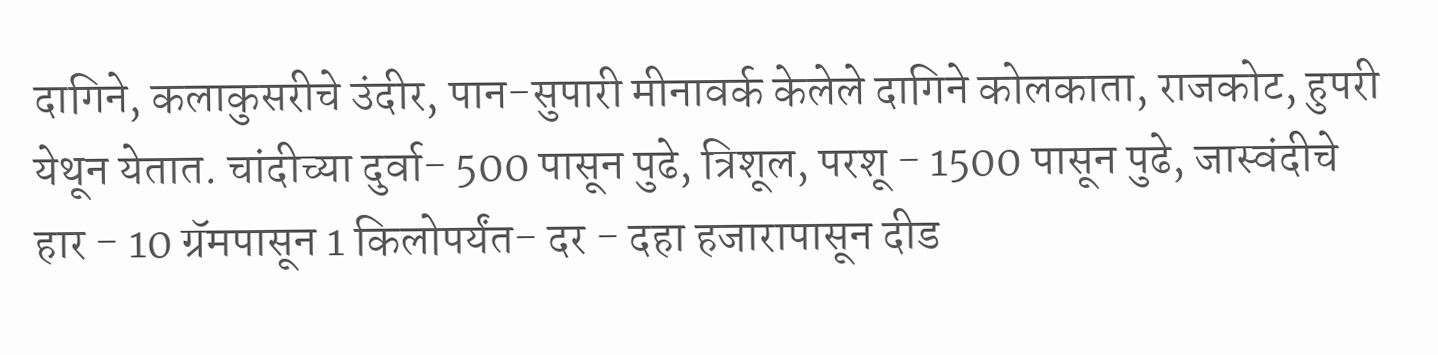दागिने, कलाकुसरीचे उंदीर, पान-सुपारी मीनावर्क केलेले दागिने कोलकाता, राजकोट, हुपरी येथून येतात. चांदीच्या दुर्वा- 500 पासून पुढे, त्रिशूल, परशू - 1500 पासून पुढे, जास्वंदीचे हार - 10 ग्रॅमपासून 1 किलोपर्यंत- दर - दहा हजारापासून दीड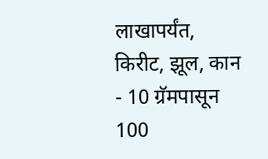लाखापर्यंत, किरीट, झूल, कान - 10 ग्रॅमपासून 100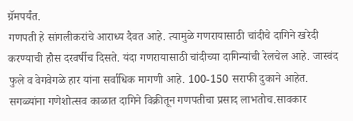ग्रॅमपर्यंत.
गणपती हे सांगलीकरांचे आराध्य दैवत आहे. त्यामुळे गणरायासाठी चांदीचे दागिने खरेदी करण्याची हौस दरवर्षीच दिसते. यंदा गणरायासाठी चांदीच्या दागिन्यांची रेलचेल आहे. जास्वंद फुले व वेगवेगळे हार यांना सर्वाधिक मागणी आहे. 100-150 सराफी दुकाने आहेत. सगळ्यांना गणेशोत्सव काळात दागिने विक्रीतून गणपतीचा प्रसाद लाभतोच.सावकार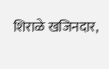शिराळे खजिनदार,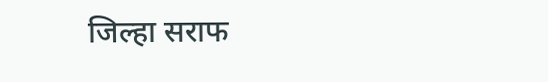जिल्हा सराफ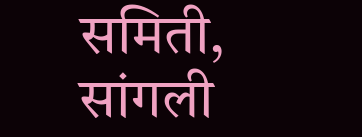समिती, सांगली